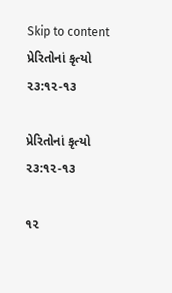Skip to content
પ્રેરિતોનાં કૃત્યો ૨૩:૧૨-૧૩

પ્રેરિતોનાં કૃત્યો ૨૩:૧૨-૧૩

૧૨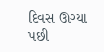દિવસ ઊગ્યા પછી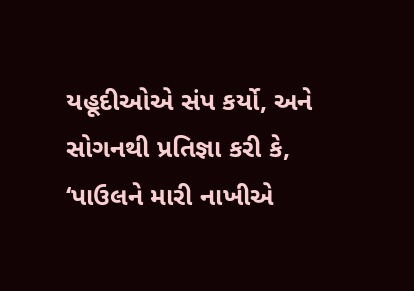યહૂદીઓએ સંપ કર્યો, અને સોગનથી પ્રતિજ્ઞા કરી કે, ‘પાઉલને મારી નાખીએ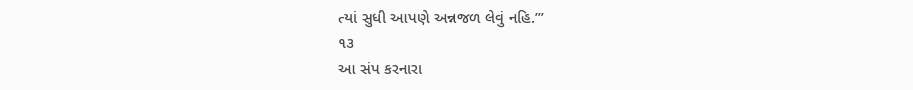ત્યાં સુધી આપણે અન્નજળ લેવું નહિ.’”
૧૩
આ સંપ કરનારા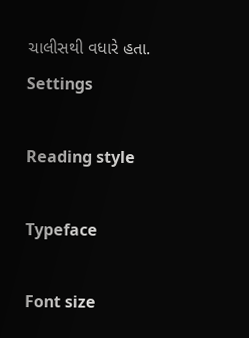ચાલીસથી વધારે હતા.
Settings

Reading style

Typeface

Font size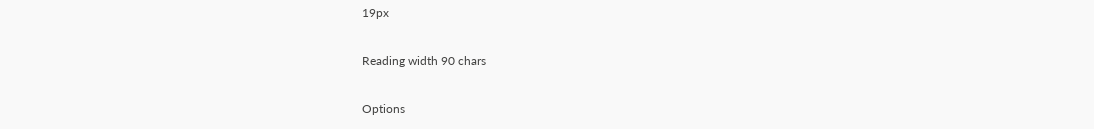19px

Reading width 90 chars

Options